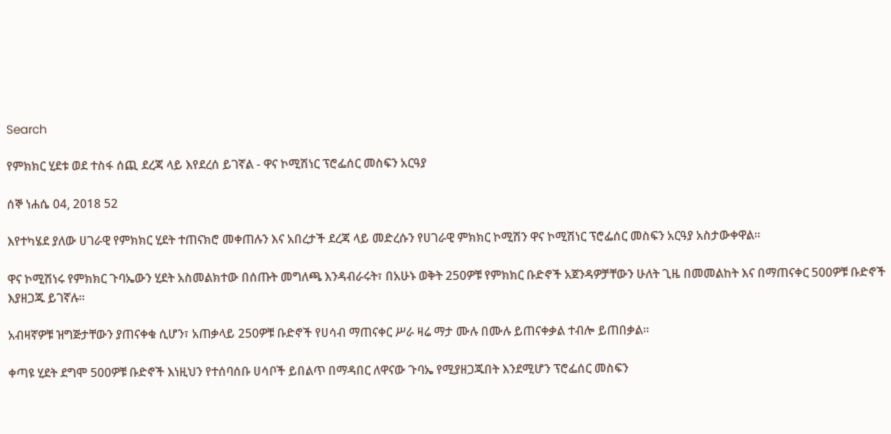Search

የምክክር ሂደቱ ወደ ተስፋ ሰጪ ደረጃ ላይ እየደረሰ ይገኛል - ዋና ኮሚሽነር ፕሮፌሰር መስፍን አርዓያ

ሰኞ ነሐሴ 04, 2018 52

እየተካሄደ ያለው ሀገራዊ የምክክር ሂደት ተጠናክሮ መቀጠሉን እና አበረታች ደረጃ ላይ መድረሱን የሀገራዊ ምክክር ኮሚሽን ዋና ኮሚሽነር ፕሮፌሰር መስፍን አርዓያ አስታውቀዋል።

ዋና ኮሚሽነሩ የምክክር ጉባኤውን ሂደት አስመልክተው በሰጡት መግለጫ እንዳብራሩት፣ በአሁኑ ወቅት 250ዎቹ የምክክር ቡድኖች አጀንዳዎቻቸውን ሁለት ጊዜ በመመልከት እና በማጠናቀር 500ዎቹ ቡድኖች እያዘጋጁ ይገኛሉ።

አብዛኛዎቹ ዝግጅታቸውን ያጠናቀቁ ሲሆን፣ አጠቃላይ 250ዎቹ ቡድኖች የሀሳብ ማጠናቀር ሥራ ዛሬ ማታ ሙሉ በሙሉ ይጠናቀቃል ተብሎ ይጠበቃል።

ቀጣዩ ሂደት ደግሞ 500ዎቹ ቡድኖች እነዚህን የተሰባሰቡ ሀሳቦች ይበልጥ በማዳበር ለዋናው ጉባኤ የሚያዘጋጁበት እንደሚሆን ፕሮፌሰር መስፍን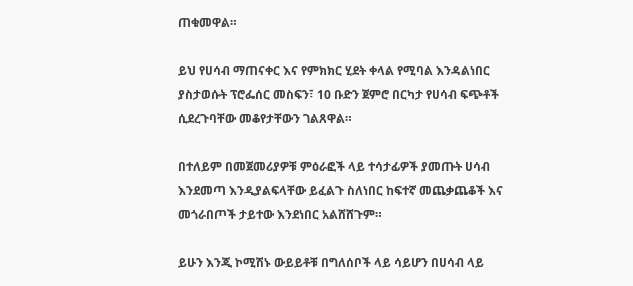ጠቁመዋል።

ይህ የሀሳብ ማጠናቀር እና የምክክር ሂደት ቀላል የሚባል እንዳልነበር ያስታወሱት ፕሮፌሰር መስፍን፣ 10 ቡድን ጀምሮ በርካታ የሀሳብ ፍጭቶች ሲደረጉባቸው መቆየታቸውን ገልጸዋል።

በተለይም በመጀመሪያዎቹ ምዕራፎች ላይ ተሳታፊዎች ያመጡት ሀሳብ እንደመጣ እንዲያልፍላቸው ይፈልጉ ስለነበር ከፍተኛ መጨቃጨቆች እና መጎራበጦች ታይተው እንደነበር አልሸሸጉም።

ይሁን እንጂ ኮሚሽኑ ውይይቶቹ በግለሰቦች ላይ ሳይሆን በሀሳብ ላይ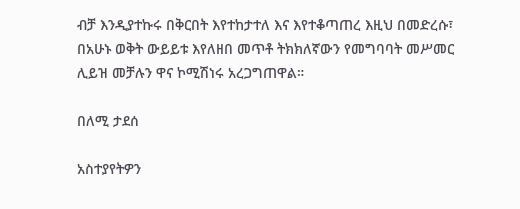ብቻ እንዲያተኩሩ በቅርበት እየተከታተለ እና እየተቆጣጠረ እዚህ በመድረሱ፣ በአሁኑ ወቅት ውይይቱ እየለዘበ መጥቶ ትክክለኛውን የመግባባት መሥመር ሊይዝ መቻሉን ዋና ኮሚሽነሩ አረጋግጠዋል።

በለሚ ታደሰ

አስተያየትዎን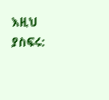እዚህ ያስፍሩ: